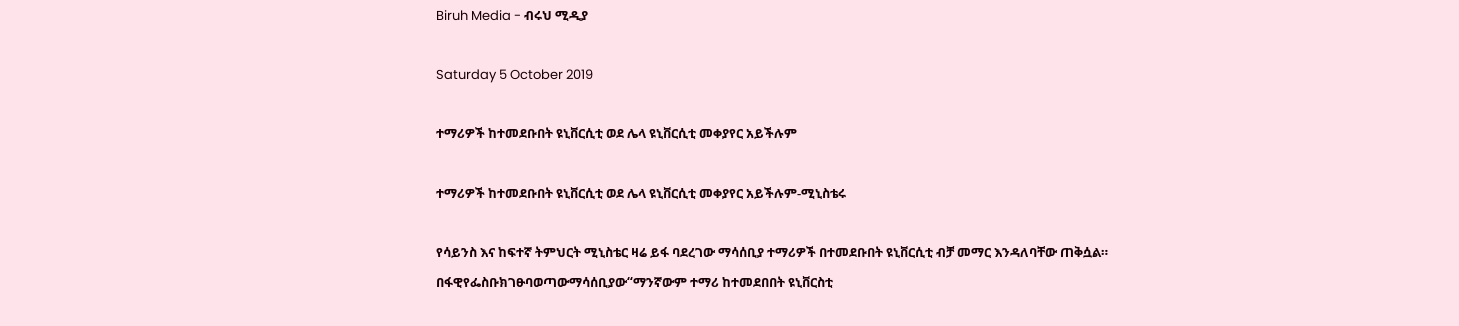Biruh Media - ብሩህ ሚዲያ

Saturday 5 October 2019

ተማሪዎች ከተመደቡበት ዩኒቨርሲቲ ወደ ሌላ ዩኒቨርሲቲ መቀያየር አይችሉም

ተማሪዎች ከተመደቡበት ዩኒቨርሲቲ ወደ ሌላ ዩኒቨርሲቲ መቀያየር አይችሉም-ሚኒስቴሩ

የሳይንስ እና ከፍተኛ ትምህርት ሚኒስቴር ዛሬ ይፋ ባደረገው ማሳሰቢያ ተማሪዎች በተመደቡበት ዩኒቨርሲቲ ብቻ መማር እንዳለባቸው ጠቅሷል።
በፋዊየፌስቡክገፁባወጣውማሳሰቢያው“ማንኛውም ተማሪ ከተመደበበት ዩኒቨርስቲ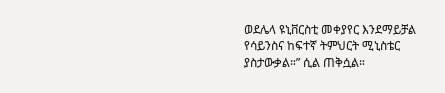ወደሌላ ዩኒቨርስቲ መቀያየር እንደማይቻል የሳይንስና ከፍተኛ ትምህርት ሚኒስቴር ያስታውቃል።” ሲል ጠቅሷል።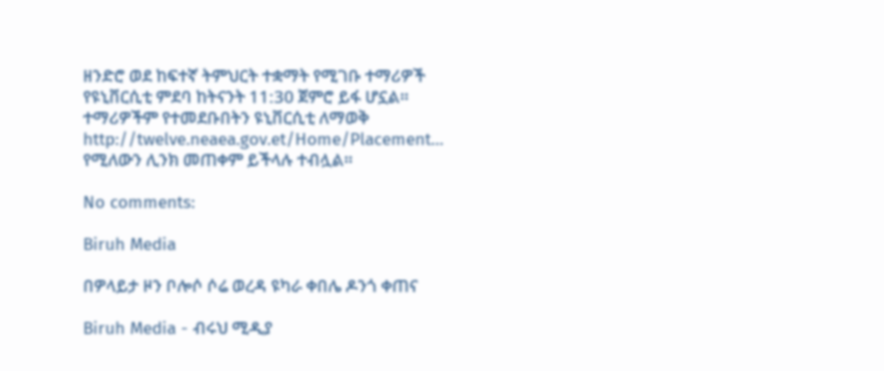ዘንድሮ ወደ ከፍተኛ ትምህርት ተቋማት የሚገቡ ተማሪዎች የዩኒቨርሲቲ ምደባ ከትናንት 11:30 ጀምሮ ይፋ ሆኗል።
ተማሪዎችም የተመደቡበትን ዩኒቨርሲቲ ለማወቅ
http://twelve.neaea.gov.et/Home/Placement… የሚለውን ሊንክ መጠቀም ይችላሉ ተብሏል።

No comments:

Biruh Media

በዎላይታ ዞን ቦሎሶ ሶሬ ወረዳ ዩካራ ቀበሌ ዶንጎ ቀጠና

Biruh Media - ብሩህ ሚዲያ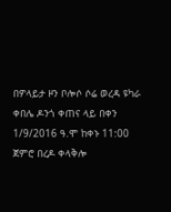በዎላይታ ዞን ቦሎሶ ሶሬ ወረዳ ዩካራ ቀበሌ ዶንጎ ቀጠና ላይ በቀን 1/9/2016 ዓ.ሞ ከቀኑ 11:00 ጀምሮ በረዶ ቀላቅሎ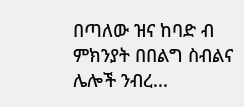በጣለው ዝና ከባድ ብ ምክንያት በበልግ ስብልና ሌሎች ንብረ...